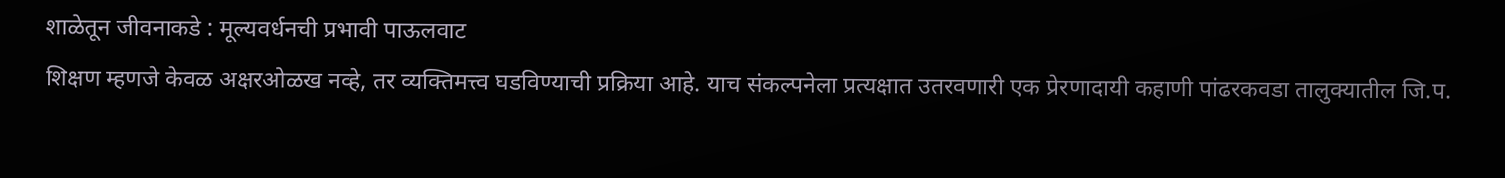शाळेतून जीवनाकडे : मूल्यवर्धनची प्रभावी पाऊलवाट
शिक्षण म्हणजे केवळ अक्षरओळख नव्हे, तर व्यक्तिमत्त्व घडविण्याची प्रक्रिया आहे. याच संकल्पनेला प्रत्यक्षात उतरवणारी एक प्रेरणादायी कहाणी पांढरकवडा तालुक्यातील जि.प.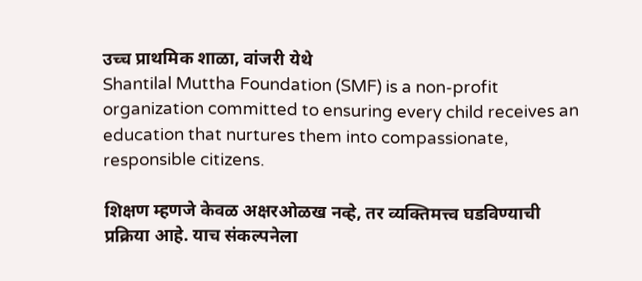उच्च प्राथमिक शाळा, वांजरी येथे
Shantilal Muttha Foundation (SMF) is a non-profit organization committed to ensuring every child receives an education that nurtures them into compassionate, responsible citizens.

शिक्षण म्हणजे केवळ अक्षरओळख नव्हे, तर व्यक्तिमत्त्व घडविण्याची प्रक्रिया आहे. याच संकल्पनेला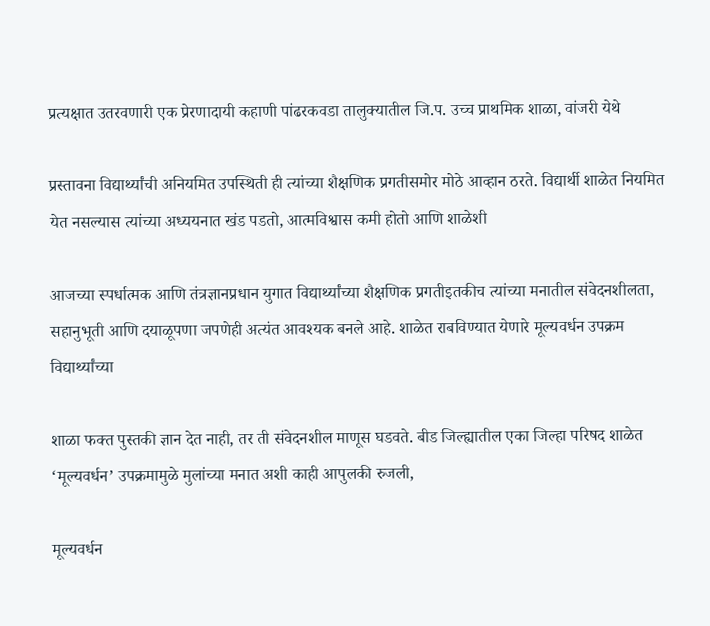प्रत्यक्षात उतरवणारी एक प्रेरणादायी कहाणी पांढरकवडा तालुक्यातील जि.प. उच्च प्राथमिक शाळा, वांजरी येथे

प्रस्तावना विद्यार्थ्यांची अनियमित उपस्थिती ही त्यांच्या शैक्षणिक प्रगतीसमोर मोठे आव्हान ठरते. विद्यार्थी शाळेत नियमित येत नसल्यास त्यांच्या अध्ययनात खंड पडतो, आत्मविश्वास कमी होतो आणि शाळेशी

आजच्या स्पर्धात्मक आणि तंत्रज्ञानप्रधान युगात विद्यार्थ्यांच्या शैक्षणिक प्रगतीइतकीच त्यांच्या मनातील संवेदनशीलता, सहानुभूती आणि दयाळूपणा जपणेही अत्यंत आवश्यक बनले आहे. शाळेत राबविण्यात येणारे मूल्यवर्धन उपक्रम विद्यार्थ्यांच्या

शाळा फक्त पुस्तकी ज्ञान देत नाही, तर ती संवेदनशील माणूस घडवते. बीड जिल्ह्यातील एका जिल्हा परिषद शाळेत ‘मूल्यवर्धन’ उपक्रमामुळे मुलांच्या मनात अशी काही आपुलकी रुजली,

मूल्यवर्धन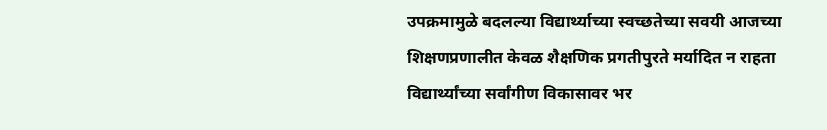उपक्रमामुळे बदलल्या विद्यार्थ्याच्या स्वच्छतेच्या सवयी आजच्या शिक्षणप्रणालीत केवळ शैक्षणिक प्रगतीपुरते मर्यादित न राहता विद्यार्थ्यांच्या सर्वांगीण विकासावर भर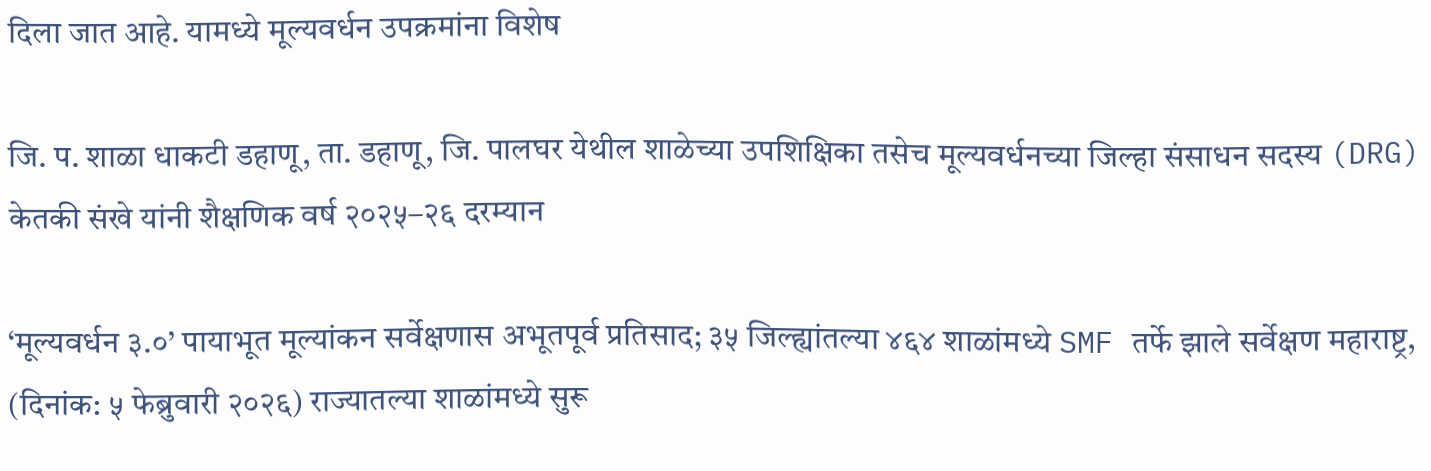दिला जात आहे. यामध्ये मूल्यवर्धन उपक्रमांना विशेष

जि. प. शाळा धाकटी डहाणू, ता. डहाणू, जि. पालघर येथील शाळेच्या उपशिक्षिका तसेच मूल्यवर्धनच्या जिल्हा संसाधन सदस्य (DRG) केतकी संखे यांनी शैक्षणिक वर्ष २०२५–२६ दरम्यान

‘मूल्यवर्धन ३.०’ पायाभूत मूल्यांकन सर्वेक्षणास अभूतपूर्व प्रतिसाद; ३५ जिल्ह्यांतल्या ४६४ शाळांमध्ये SMF तर्फे झाले सर्वेक्षण महाराष्ट्र, (दिनांक: ५ फेब्रुवारी २०२६) राज्यातल्या शाळांमध्ये सुरू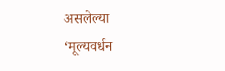असलेल्या ‘मूल्यवर्धन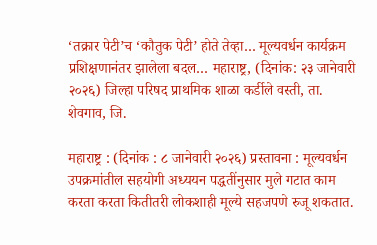‘तक्रार पेटी’च ‘कौतुक पेटी’ होते तेव्हा… मूल्यवर्धन कार्यक्रम प्रशिक्षणानंतर झालेला बदल… महाराष्ट्र, (दिनांक: २३ जानेवारी २०२६) जिल्हा परिषद प्राथमिक शाळा कर्डीले वस्ती, ता. शेवगाव, जि.

महाराष्ट्र : (दिनांक : ८ जानेवारी २०२६) प्रस्तावना : मूल्यवर्धन उपक्रमांतील सहयोगी अध्ययन पद्धतींनुसार मुले गटात काम करता करता कितीतरी लोकशाही मूल्ये सहजपणे रुजू शकतात.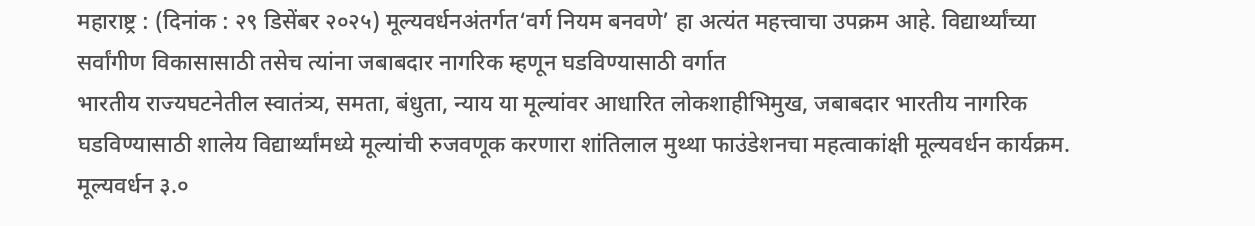महाराष्ट्र : (दिनांक : २९ डिसेंबर २०२५) मूल्यवर्धनअंतर्गत‘वर्ग नियम बनवणे’ हा अत्यंत महत्त्वाचा उपक्रम आहे. विद्यार्थ्यांच्या सर्वांगीण विकासासाठी तसेच त्यांना जबाबदार नागरिक म्हणून घडविण्यासाठी वर्गात
भारतीय राज्यघटनेतील स्वातंत्र्य, समता, बंधुता, न्याय या मूल्यांवर आधारित लोकशाहीभिमुख, जबाबदार भारतीय नागरिक घडविण्यासाठी शालेय विद्यार्थ्यांमध्ये मूल्यांची रुजवणूक करणारा शांतिलाल मुथ्था फाउंडेशनचा महत्वाकांक्षी मूल्यवर्धन कार्यक्रम. मूल्यवर्धन ३.०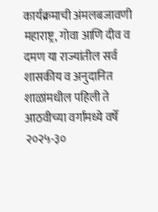कार्यक्रमाची अंमलबजावणी महाराष्ट्र, गोवा आणि दीव व दमण या राज्यांतील सर्व शासकीय व अनुदानित शाळांमधील पहिली ते आठवीच्या वर्गांमध्ये वर्षे २०२५-३०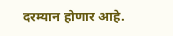दरम्यान होणार आहे.